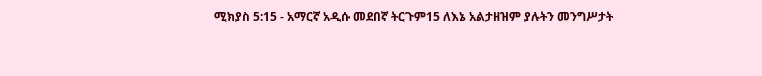ሚክያስ 5:15 - አማርኛ አዲሱ መደበኛ ትርጉም15 ለእኔ አልታዘዝም ያሉትን መንግሥታት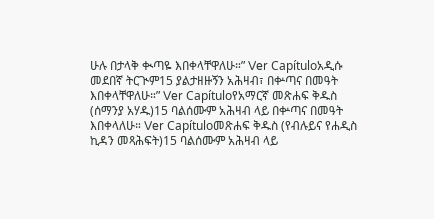ሁሉ በታላቅ ቊጣዬ እበቀላቸዋለሁ።” Ver Capítuloአዲሱ መደበኛ ትርጒም15 ያልታዘዙኝን አሕዛብ፣ በቍጣና በመዓት እበቀላቸዋለሁ።” Ver Capítuloየአማርኛ መጽሐፍ ቅዱስ (ሰማንያ አሃዱ)15 ባልሰሙም አሕዛብ ላይ በቍጣና በመዓት እበቀላለሁ። Ver Capítuloመጽሐፍ ቅዱስ (የብሉይና የሐዲስ ኪዳን መጻሕፍት)15 ባልሰሙም አሕዛብ ላይ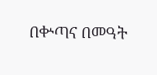በቍጣና በመዓት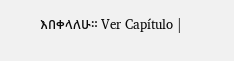እበቀላለሁ። Ver Capítulo |